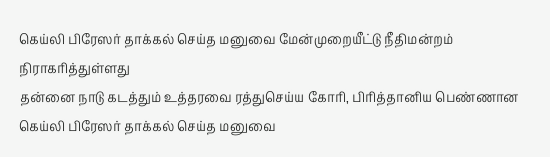கெய்லி பிரேஸர் தாக்கல் செய்த மனுவை மேன்முறையீட்டு நீதிமன்றம் நிராகரித்துள்ளது
தன்னை நாடு கடத்தும் உத்தரவை ரத்துசெய்ய கோரி, பிரித்தானிய பெண்ணான கெய்லி பிரேஸர் தாக்கல் செய்த மனுவை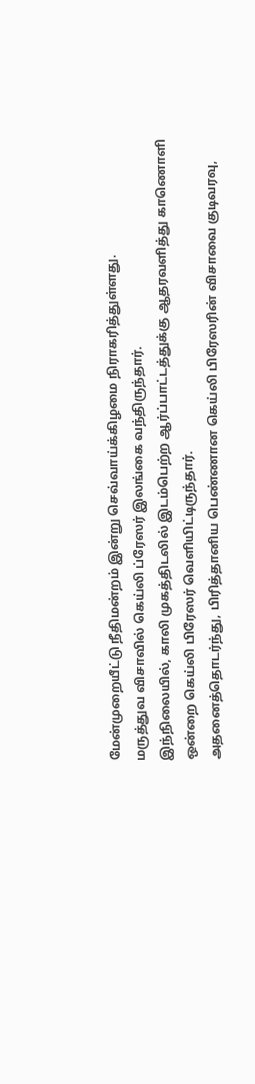மேன்முறையீட்டு நீதிமன்றம் இன்று செவ்வாய்க்கிழமை நிராகரித்துள்ளது.
மருத்துவ விசாவில் கெய்லி ப்ரேஸர் இலங்கை வந்திருந்தார்.
இந்நிலையில், காலி முகத்திடலில் இடம்பெற்ற ஆர்ப்பாட்டத்துக்கு ஆதரவளித்து காணொளி ஒன்றை கெய்லி பிரேஸர் வெளியிட்டிருந்தார்.
அதனைத்தொடர்ந்து, பிரித்தானிய பெண்ணான கெய்லி பிரேஸரின் விசாவை குடிவரவு,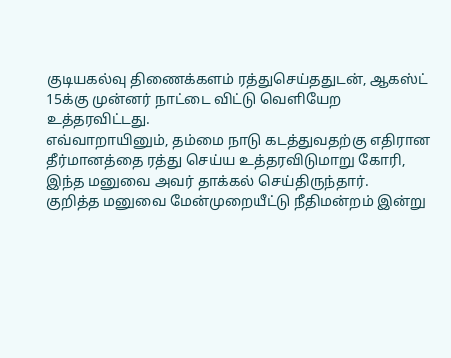குடியகல்வு திணைக்களம் ரத்துசெய்ததுடன், ஆகஸ்ட் 15க்கு முன்னர் நாட்டை விட்டு வெளியேற உத்தரவிட்டது.
எவ்வாறாயினும், தம்மை நாடு கடத்துவதற்கு எதிரான தீர்மானத்தை ரத்து செய்ய உத்தரவிடுமாறு கோரி, இந்த மனுவை அவர் தாக்கல் செய்திருந்தார்.
குறித்த மனுவை மேன்முறையீட்டு நீதிமன்றம் இன்று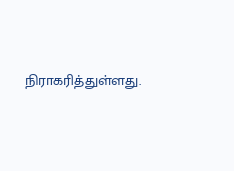நிராகரித்துள்ளது.